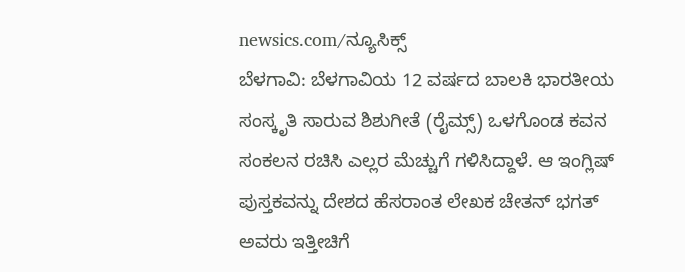newsics.com/ನ್ಯೂಸಿಕ್ಸ್
ಬೆಳಗಾವಿ: ಬೆಳಗಾವಿಯ 12 ವರ್ಷದ ಬಾಲಕಿ ಭಾರತೀಯ ಸಂಸ್ಕೃತಿ ಸಾರುವ ಶಿಶುಗೀತೆ (ರೈಮ್ಸ್) ಒಳಗೊಂಡ ಕವನ ಸಂಕಲನ ರಚಿಸಿ ಎಲ್ಲರ ಮೆಚ್ಚುಗೆ ಗಳಿಸಿದ್ದಾಳೆ. ಆ ಇಂಗ್ಲಿಷ್ ಪುಸ್ತಕವನ್ನು ದೇಶದ ಹೆಸರಾಂತ ಲೇಖಕ ಚೇತನ್ ಭಗತ್ ಅವರು ಇತ್ತೀಚಿಗೆ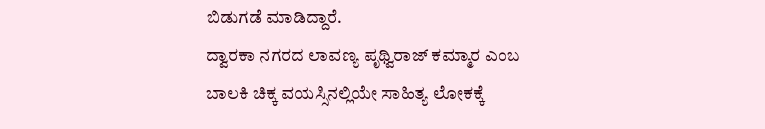ಬಿಡುಗಡೆ ಮಾಡಿದ್ದಾರೆ.
ದ್ವಾರಕಾ ನಗರದ ಲಾವಣ್ಯ ಪೃಥ್ವಿರಾಜ್ ಕಮ್ಮಾರ ಎಂಬ ಬಾಲಕಿ ಚಿಕ್ಕ ವಯಸ್ಸಿನಲ್ಲಿಯೇ ಸಾಹಿತ್ಯ ಲೋಕಕ್ಕೆ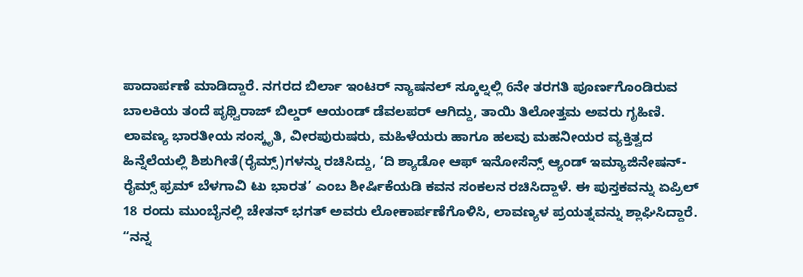ಪಾದಾರ್ಪಣೆ ಮಾಡಿದ್ದಾರೆ. ನಗರದ ಬಿರ್ಲಾ ಇಂಟರ್ ನ್ಯಾಷನಲ್ ಸ್ಕೂಲ್ನಲ್ಲಿ 6ನೇ ತರಗತಿ ಪೂರ್ಣಗೊಂಡಿರುವ ಬಾಲಕಿಯ ತಂದೆ ಪೃಥ್ವಿರಾಜ್ ಬಿಲ್ಡರ್ ಆಯಂಡ್ ಡೆವಲಪರ್ ಆಗಿದ್ದು, ತಾಯಿ ತಿಲೋತ್ತಮ ಅವರು ಗೃಹಿಣಿ.
ಲಾವಣ್ಯ ಭಾರತೀಯ ಸಂಸ್ಕೃತಿ, ವೀರಪುರುಷರು, ಮಹಿಳೆಯರು ಹಾಗೂ ಹಲವು ಮಹನೀಯರ ವ್ಯಕ್ತಿತ್ವದ ಹಿನ್ನೆಲೆಯಲ್ಲಿ ಶಿಶುಗೀತೆ(ರೈಮ್ಸ್)ಗಳನ್ನು ರಚಿಸಿದ್ದು, ‘ದಿ ಶ್ಯಾಡೋ ಆಫ್ ಇನೋಸೆನ್ಸ್ ಆ್ಯಂಡ್ ಇಮ್ಯಾಜಿನೇಷನ್-ರೈಮ್ಸ್ ಫ್ರಮ್ ಬೆಳಗಾವಿ ಟು ಭಾರತ’ ಎಂಬ ಶೀರ್ಷಿಕೆಯಡಿ ಕವನ ಸಂಕಲನ ರಚಿಸಿದ್ದಾಳೆ. ಈ ಪುಸ್ತಕವನ್ನು ಏಪ್ರಿಲ್ 18 ರಂದು ಮುಂಬೈನಲ್ಲಿ ಚೇತನ್ ಭಗತ್ ಅವರು ಲೋಕಾರ್ಪಣೆಗೊಳಿಸಿ, ಲಾವಣ್ಯಳ ಪ್ರಯತ್ನವನ್ನು ಶ್ಲಾಘಿಸಿದ್ದಾರೆ.
“ನನ್ನ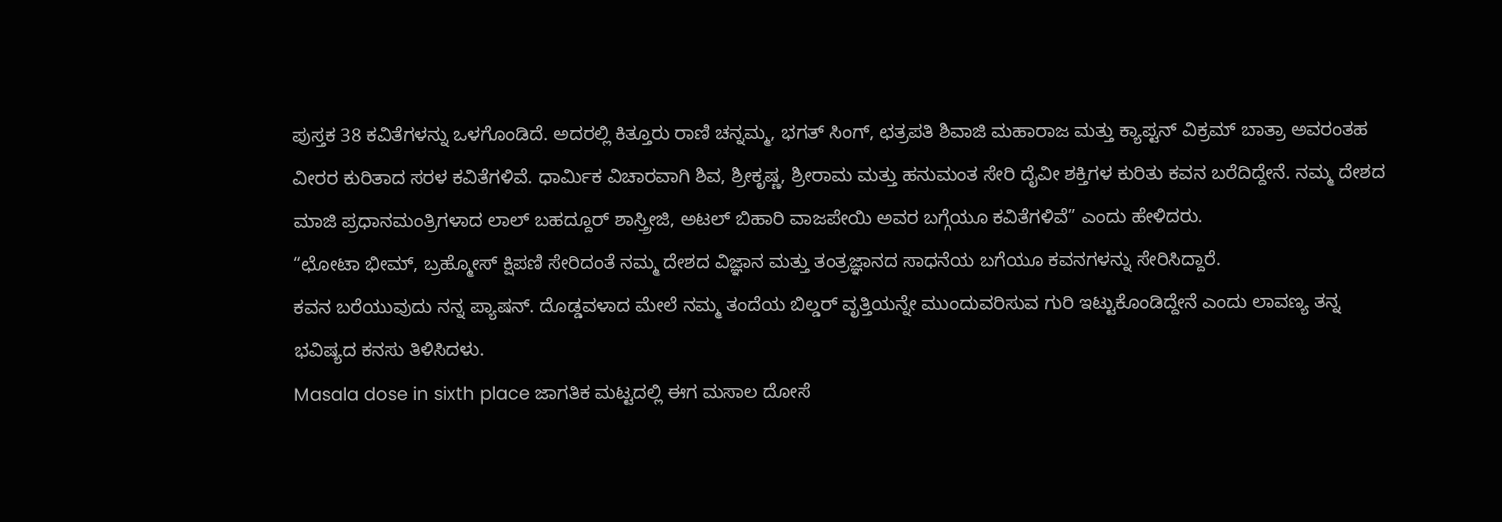ಪುಸ್ತಕ 38 ಕವಿತೆಗಳನ್ನು ಒಳಗೊಂಡಿದೆ. ಅದರಲ್ಲಿ ಕಿತ್ತೂರು ರಾಣಿ ಚನ್ನಮ್ಮ, ಭಗತ್ ಸಿಂಗ್, ಛತ್ರಪತಿ ಶಿವಾಜಿ ಮಹಾರಾಜ ಮತ್ತು ಕ್ಯಾಪ್ಟನ್ ವಿಕ್ರಮ್ ಬಾತ್ರಾ ಅವರಂತಹ ವೀರರ ಕುರಿತಾದ ಸರಳ ಕವಿತೆಗಳಿವೆ. ಧಾರ್ಮಿಕ ವಿಚಾರವಾಗಿ ಶಿವ, ಶ್ರೀಕೃಷ್ಣ, ಶ್ರೀರಾಮ ಮತ್ತು ಹನುಮಂತ ಸೇರಿ ದೈವೀ ಶಕ್ತಿಗಳ ಕುರಿತು ಕವನ ಬರೆದಿದ್ದೇನೆ. ನಮ್ಮ ದೇಶದ ಮಾಜಿ ಪ್ರಧಾನಮಂತ್ರಿಗಳಾದ ಲಾಲ್ ಬಹದ್ದೂರ್ ಶಾಸ್ತ್ರೀಜಿ, ಅಟಲ್ ಬಿಹಾರಿ ವಾಜಪೇಯಿ ಅವರ ಬಗ್ಗೆಯೂ ಕವಿತೆಗಳಿವೆ” ಎಂದು ಹೇಳಿದರು.
“ಛೋಟಾ ಭೀಮ್, ಬ್ರಹ್ಮೋಸ್ ಕ್ಷಿಪಣಿ ಸೇರಿದಂತೆ ನಮ್ಮ ದೇಶದ ವಿಜ್ಞಾನ ಮತ್ತು ತಂತ್ರಜ್ಞಾನದ ಸಾಧನೆಯ ಬಗೆಯೂ ಕವನಗಳನ್ನು ಸೇರಿಸಿದ್ದಾರೆ.
ಕವನ ಬರೆಯುವುದು ನನ್ನ ಪ್ಯಾಷನ್. ದೊಡ್ಡವಳಾದ ಮೇಲೆ ನಮ್ಮ ತಂದೆಯ ಬಿಲ್ಡರ್ ವೃತ್ತಿಯನ್ನೇ ಮುಂದುವರಿಸುವ ಗುರಿ ಇಟ್ಟುಕೊಂಡಿದ್ದೇನೆ ಎಂದು ಲಾವಣ್ಯ ತನ್ನ ಭವಿಷ್ಯದ ಕನಸು ತಿಳಿಸಿದಳು.
Masala dose in sixth place ಜಾಗತಿಕ ಮಟ್ಟದಲ್ಲಿ ಈಗ ಮಸಾಲ ದೋಸೆ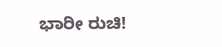ಭಾರೀ ರುಚಿ!